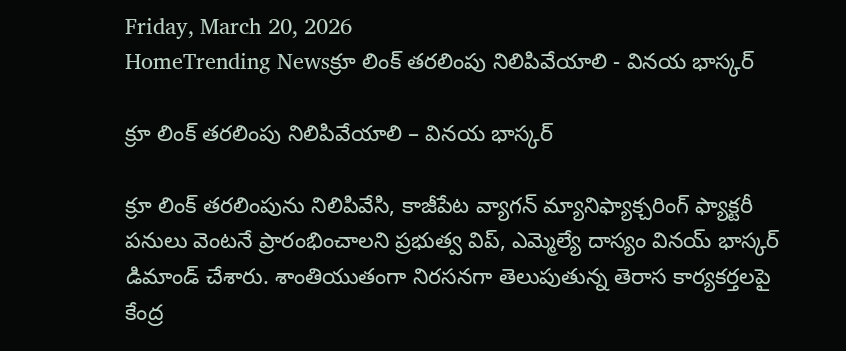Friday, March 20, 2026
HomeTrending Newsక్రూ లింక్ తరలింపు నిలిపివేయాలి - వినయ భాస్కర్

క్రూ లింక్ తరలింపు నిలిపివేయాలి – వినయ భాస్కర్

క్రూ లింక్ తరలింపును నిలిపివేసి, కాజీపేట వ్యాగన్ మ్యానిఫ్యాక్చరింగ్ ఫ్యాక్టరీ పనులు వెంటనే ప్రారంభించాలని ప్రభుత్వ విప్, ఎమ్మెల్యే దాస్యం వినయ్ భాస్కర్ డిమాండ్ చేశారు. శాంతియుతంగా నిరసనగా తెలుపుతున్న తెరాస కార్యకర్తలపై కేంద్ర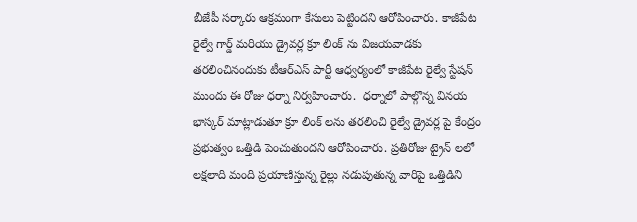బీజేపీ సర్కారు ఆక్రమంగా కేసులు పెట్టిందని ఆరోపించారు. కాజీపేట రైల్వే గార్డ్ మరియు డ్రైవర్ల క్రూ లింక్ ను విజయవాడకు తరలించినందుకు టీఆర్ఎస్ పార్టీ ఆధ్వర్యంలో కాజీపేట రైల్వే స్టేషన్ ముందు ఈ రోజు ధర్నా నిర్వహించారు.  ధర్నాలో పాల్గొన్న వినయ భాస్కర్ మాట్లాడుతూ క్రూ లింక్ లను తరలించి రైల్వే డ్రైవర్ల పై కేంద్రం ప్రభుత్వం ఒత్తిడి పెంచుతుందని ఆరోపించారు. ప్రతిరోజు ట్రైన్ లలో లక్షలాది మంది ప్రయాణిస్తున్న రైల్లు నడుపుతున్న వారిపై ఒత్తిడిని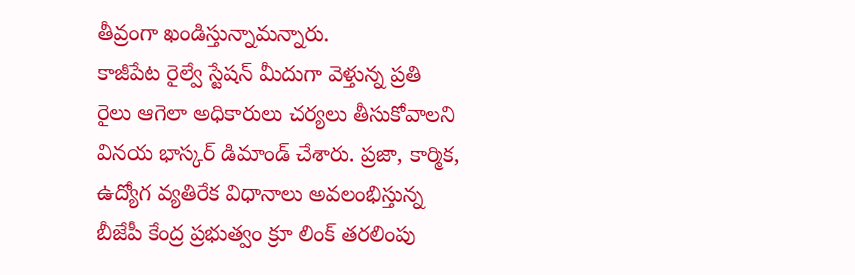తీవ్రంగా ఖండిస్తున్నామన్నారు.
కాజీపేట రైల్వే స్టేషన్ మీదుగా వెళ్తున్న ప్రతి రైలు ఆగెలా అధికారులు చర్యలు తీసుకోవాలని వినయ భాస్కర్ డిమాండ్ చేశారు. ప్రజా, కార్మిక, ఉద్యోగ వ్యతిరేక విధానాలు అవలంభిస్తున్న బీజేపీ కేంద్ర ప్రభుత్వం క్రూ లింక్ తరలింపు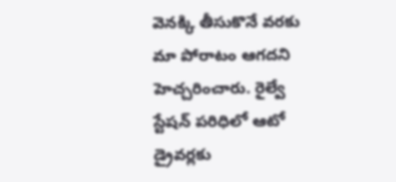వెనక్కి తీసుకొనే వరకు మా పోరాటం ఆగదని హెచ్చరించారు. రైల్వే స్టేషన్ పరిధిలో ఆటో డ్రైవర్లకు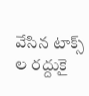వేసిన టాక్స్ ల రద్దుకై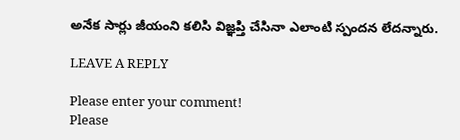అనేక సార్లు జీయంని కలిసి విజ్ఞప్తి చేసినా ఎలాంటి స్పందన లేదన్నారు.

LEAVE A REPLY

Please enter your comment!
Please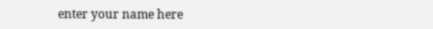enter your name here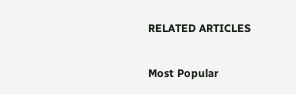RELATED ARTICLES

Most Popular